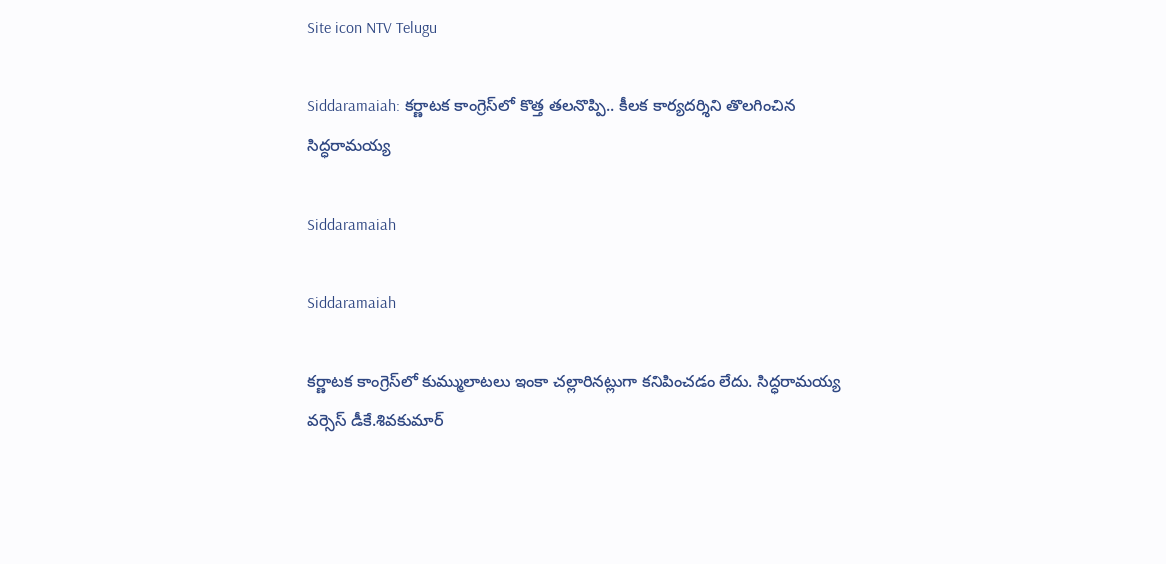Site icon NTV Telugu

Siddaramaiah: కర్ణాటక కాంగ్రెస్‌లో కొత్త తలనొప్పి.. కీలక కార్యదర్శిని తొలగించిన సిద్ధరామయ్య

Siddaramaiah

Siddaramaiah

కర్ణాటక కాంగ్రెస్‌లో కుమ్ములాటలు ఇంకా చల్లారినట్లుగా కనిపించడం లేదు. సిద్ధరామయ్య వర్సెస్ డీకే.శివకుమార్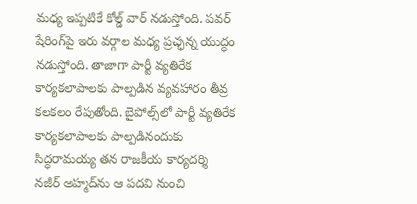మధ్య ఇప్పటికే కోల్డ్ వార్ నడుస్తోంది. పవర్ షేరింగ్‌పై ఇరు వర్గాల మధ్య ప్రచ్ఛన్న యుద్ధం నడుస్తోంది. తాజాగా పార్టీ వ్యతిరేక కార్యకలాపాలకు పాల్పడిన వ్యవహారం తీవ్ర కలకలం రేపుతోంది. బైపోల్స్‌లో పార్టీ వ్యతిరేక కార్యకలాపాలకు పాల్పడినందుకు సిద్ధరామయ్య తన రాజకీయ కార్యదర్శి నజీర్ అహ్మద్‌ను ఆ పదవి నుంచి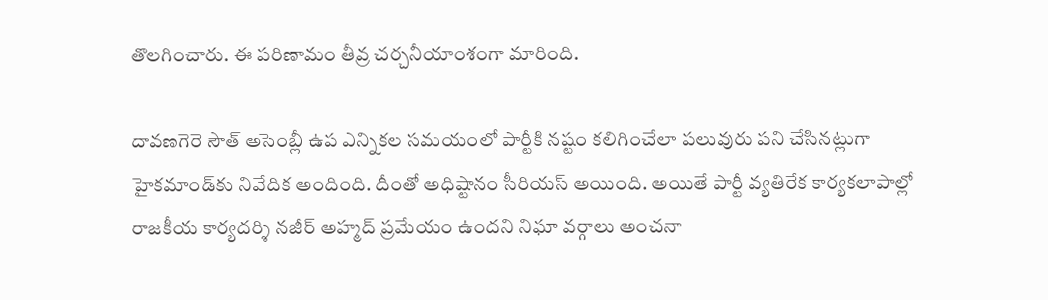తొలగించారు. ఈ పరిణామం తీవ్ర చర్చనీయాంశంగా మారింది.

దావణగెరె సౌత్ అసెంబ్లీ ఉప ఎన్నికల సమయంలో పార్టీకి నష్టం కలిగించేలా పలువురు పని చేసినట్లుగా హైకమాండ్‌కు నివేదిక అందింది. దీంతో అధిష్టానం సీరియస్ అయింది. అయితే పార్టీ వ్యతిరేక కార్యకలాపాల్లో రాజకీయ కార్యదర్శి నజీర్ అహ్మద్ ప్రమేయం ఉందని నిఘా వర్గాలు అంచనా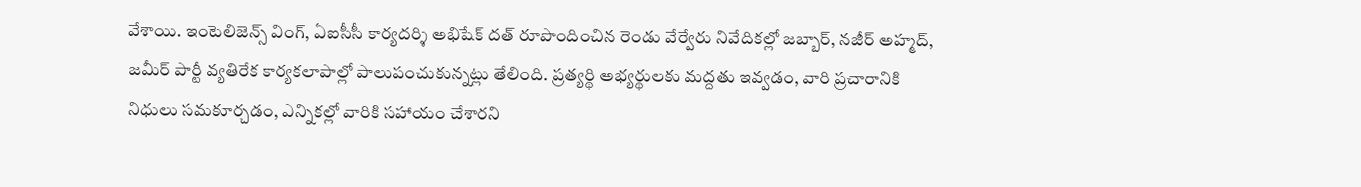వేశాయి. ఇంటెలిజెన్స్ వింగ్, ఏఐసీసీ కార్యదర్శి అభిషేక్ దత్ రూపొందించిన రెండు వేర్వేరు నివేదికల్లో జబ్బార్, నజీర్ అహ్మద్, జమీర్ పార్టీ వ్యతిరేక కార్యకలాపాల్లో పాలుపంచుకున్నట్లు తేలింది. ప్రత్యర్థి అభ్యర్థులకు మద్దతు ఇవ్వడం, వారి ప్రచారానికి నిధులు సమకూర్చడం, ఎన్నికల్లో వారికి సహాయం చేశారని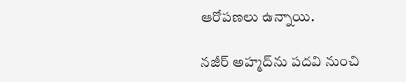ఆరోపణలు ఉన్నాయి.

నజీర్ అహ్మద్‌ను పదవి నుంచి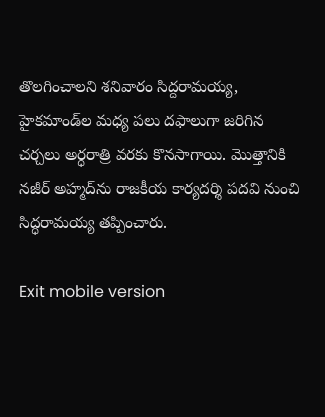తొలగించాలని శనివారం సిద్దరామయ్య, హైకమాండ్‌ల మధ్య పలు దఫాలుగా జరిగిన చర్చలు అర్ధరాత్రి వరకు కొనసాగాయి. మొత్తానికి నజీర్ అహ్మద్‌ను రాజకీయ కార్యదర్శి పదవి నుంచి సిద్ధరామయ్య తప్పించారు.

Exit mobile version